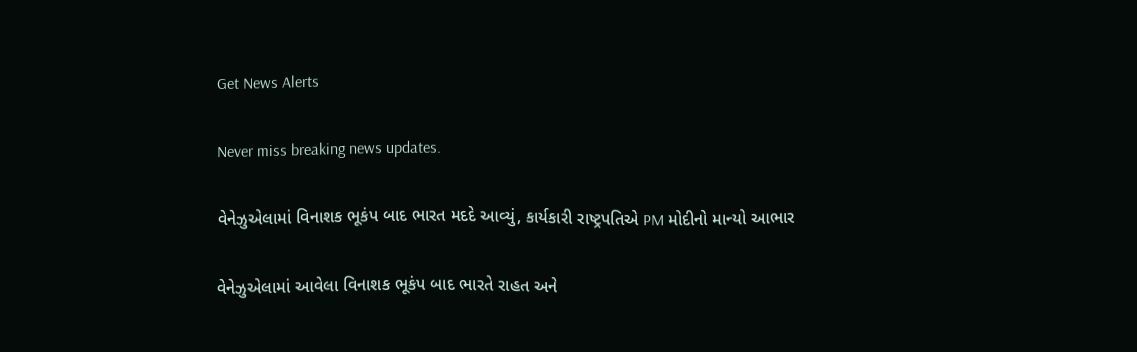Get News Alerts

Never miss breaking news updates.

વેનેઝુએલામાં વિનાશક ભૂકંપ બાદ ભારત મદદે આવ્યું, કાર્યકારી રાષ્ટ્રપતિએ PM મોદીનો માન્યો આભાર

વેનેઝુએલામાં આવેલા વિનાશક ભૂકંપ બાદ ભારતે રાહત અને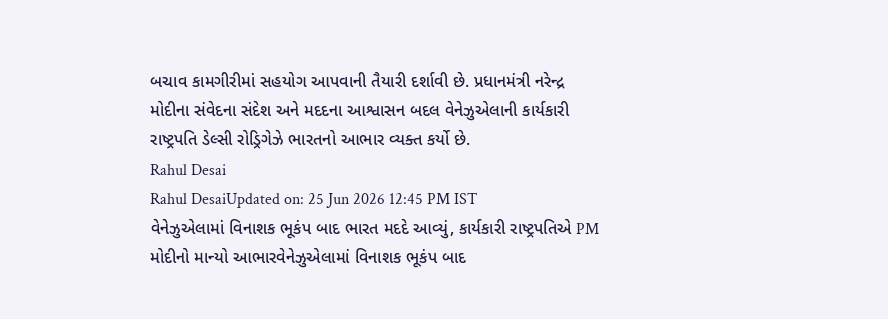બચાવ કામગીરીમાં સહયોગ આપવાની તૈયારી દર્શાવી છે. પ્રધાનમંત્રી નરેન્દ્ર મોદીના સંવેદના સંદેશ અને મદદના આશ્વાસન બદલ વેનેઝુએલાની કાર્યકારી રાષ્ટ્રપતિ ડેલ્સી રોડ્રિગેઝે ભારતનો આભાર વ્યક્ત કર્યો છે.
Rahul Desai
Rahul DesaiUpdated on: 25 Jun 2026 12:45 PM IST
વેનેઝુએલામાં વિનાશક ભૂકંપ બાદ ભારત મદદે આવ્યું, કાર્યકારી રાષ્ટ્રપતિએ PM મોદીનો માન્યો આભારવેનેઝુએલામાં વિનાશક ભૂકંપ બાદ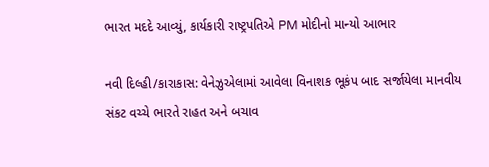ભારત મદદે આવ્યું, કાર્યકારી રાષ્ટ્રપતિએ PM મોદીનો માન્યો આભાર

નવી દિલ્હી/કારાકાસ: વેનેઝુએલામાં આવેલા વિનાશક ભૂકંપ બાદ સર્જાયેલા માનવીય સંકટ વચ્ચે ભારતે રાહત અને બચાવ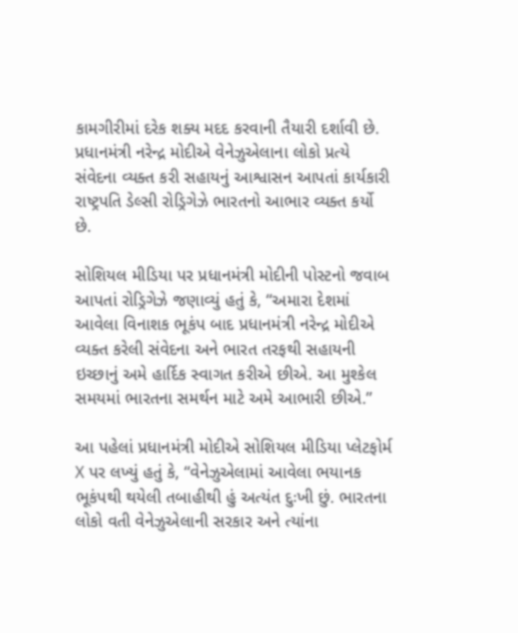કામગીરીમાં દરેક શક્ય મદદ કરવાની તૈયારી દર્શાવી છે. પ્રધાનમંત્રી નરેન્દ્ર મોદીએ વેનેઝુએલાના લોકો પ્રત્યે સંવેદના વ્યક્ત કરી સહાયનું આશ્વાસન આપતાં કાર્યકારી રાષ્ટ્રપતિ ડેલ્સી રોડ્રિગેઝે ભારતનો આભાર વ્યક્ત કર્યો છે.

સોશિયલ મીડિયા પર પ્રધાનમંત્રી મોદીની પોસ્ટનો જવાબ આપતાં રોડ્રિગેઝે જણાવ્યું હતું કે, “અમારા દેશમાં આવેલા વિનાશક ભૂકંપ બાદ પ્રધાનમંત્રી નરેન્દ્ર મોદીએ વ્યક્ત કરેલી સંવેદના અને ભારત તરફથી સહાયની ઇચ્છાનું અમે હાર્દિક સ્વાગત કરીએ છીએ. આ મુશ્કેલ સમયમાં ભારતના સમર્થન માટે અમે આભારી છીએ.”

આ પહેલાં પ્રધાનમંત્રી મોદીએ સોશિયલ મીડિયા પ્લેટફોર્મ X પર લખ્યું હતું કે, “વેનેઝુએલામાં આવેલા ભયાનક ભૂકંપથી થયેલી તબાહીથી હું અત્યંત દુઃખી છું. ભારતના લોકો વતી વેનેઝુએલાની સરકાર અને ત્યાંના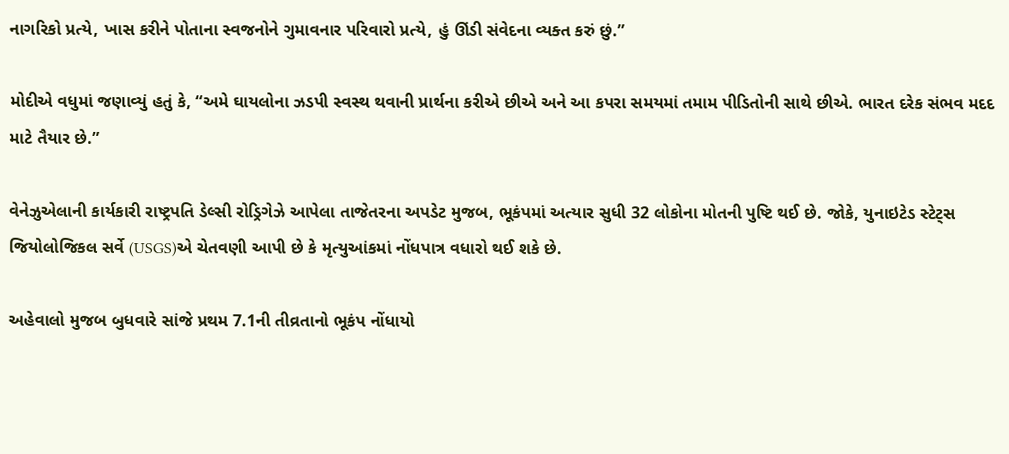નાગરિકો પ્રત્યે, ખાસ કરીને પોતાના સ્વજનોને ગુમાવનાર પરિવારો પ્રત્યે, હું ઊંડી સંવેદના વ્યક્ત કરું છું.”

મોદીએ વધુમાં જણાવ્યું હતું કે, “અમે ઘાયલોના ઝડપી સ્વસ્થ થવાની પ્રાર્થના કરીએ છીએ અને આ કપરા સમયમાં તમામ પીડિતોની સાથે છીએ. ભારત દરેક સંભવ મદદ માટે તૈયાર છે.”

વેનેઝુએલાની કાર્યકારી રાષ્ટ્રપતિ ડેલ્સી રોડ્રિગેઝે આપેલા તાજેતરના અપડેટ મુજબ, ભૂકંપમાં અત્યાર સુધી 32 લોકોના મોતની પુષ્ટિ થઈ છે. જોકે, યુનાઇટેડ સ્ટેટ્સ જિયોલોજિકલ સર્વે (USGS)એ ચેતવણી આપી છે કે મૃત્યુઆંકમાં નોંધપાત્ર વધારો થઈ શકે છે.

અહેવાલો મુજબ બુધવારે સાંજે પ્રથમ 7.1ની તીવ્રતાનો ભૂકંપ નોંધાયો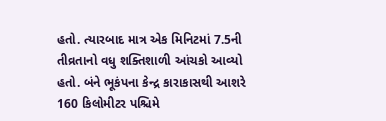હતો. ત્યારબાદ માત્ર એક મિનિટમાં 7.5ની તીવ્રતાનો વધુ શક્તિશાળી આંચકો આવ્યો હતો. બંને ભૂકંપના કેન્દ્ર કારાકાસથી આશરે 160 કિલોમીટર પશ્ચિમે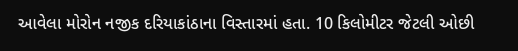આવેલા મોરોન નજીક દરિયાકાંઠાના વિસ્તારમાં હતા. 10 કિલોમીટર જેટલી ઓછી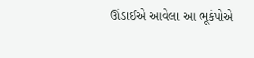ઊંડાઈએ આવેલા આ ભૂકંપોએ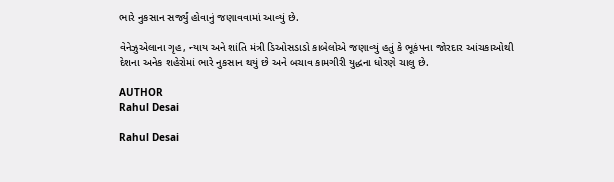ભારે નુકસાન સર્જ્યું હોવાનું જણાવવામાં આવ્યું છે.

વેનેઝુએલાના ગૃહ, ન્યાય અને શાંતિ મંત્રી ડિઓસડાડો કાબેલોએ જણાવ્યું હતું કે ભૂકંપના જોરદાર આંચકાઓથી દેશના અનેક શહેરોમાં ભારે નુકસાન થયું છે અને બચાવ કામગીરી યુદ્ધના ધોરણે ચાલુ છે.

AUTHOR
Rahul Desai

Rahul Desai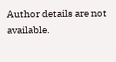Author details are not available.